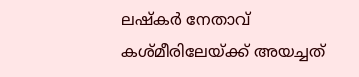ലഷ്കർ നേതാവ് കശ്മീരിലേയ്ക്ക് അയച്ചത്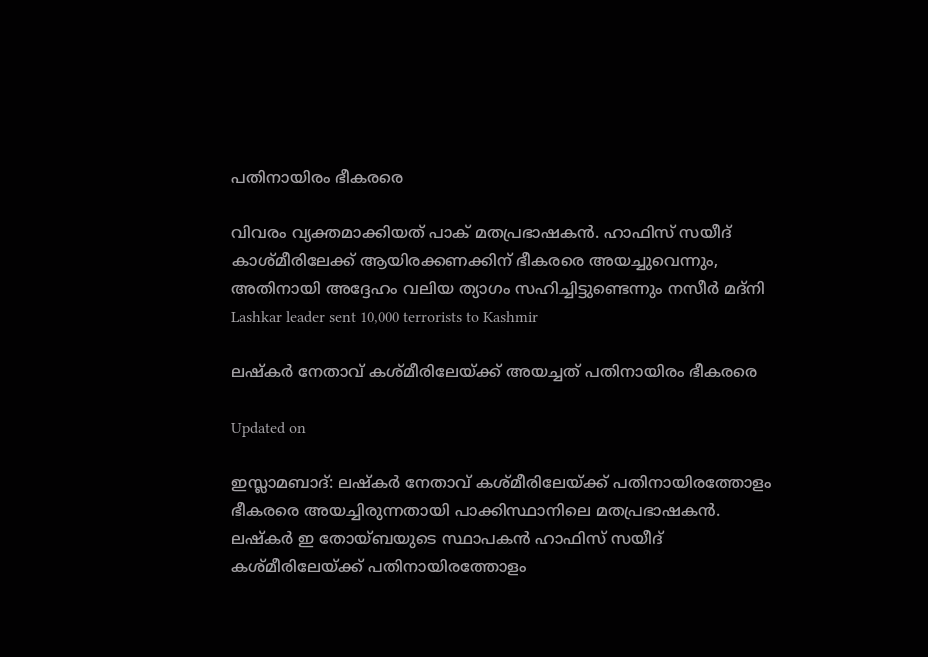പതിനായിരം ഭീകരരെ

വിവരം വ്യക്തമാക്കിയത് പാക് മതപ്രഭാഷകൻ. ഹാഫിസ് സയീദ് കാശ്മീരിലേക്ക് ആയിരക്കണക്കിന് ഭീകരരെ അയച്ചുവെന്നും, അതിനായി അദ്ദേഹം വലിയ ത്യാഗം സഹിച്ചിട്ടുണ്ടെന്നും നസീർ മദ്നി
Lashkar leader sent 10,000 terrorists to Kashmir

ലഷ്കർ നേതാവ് കശ്മീരിലേയ്ക്ക് അയച്ചത് പതിനായിരം ഭീകരരെ

Updated on

ഇസ്ലാമബാദ്: ലഷ്കർ നേതാവ് കശ്മീരിലേയ്ക്ക് പതിനായിരത്തോളം ഭീകരരെ അയച്ചിരുന്നതായി പാക്കിസ്ഥാനിലെ മതപ്രഭാഷകൻ. ലഷ്കർ ഇ തോയ്ബയുടെ സ്ഥാപകൻ ഹാഫിസ് സയീദ് കശ്മീരിലേയ്ക്ക് പതിനായിരത്തോളം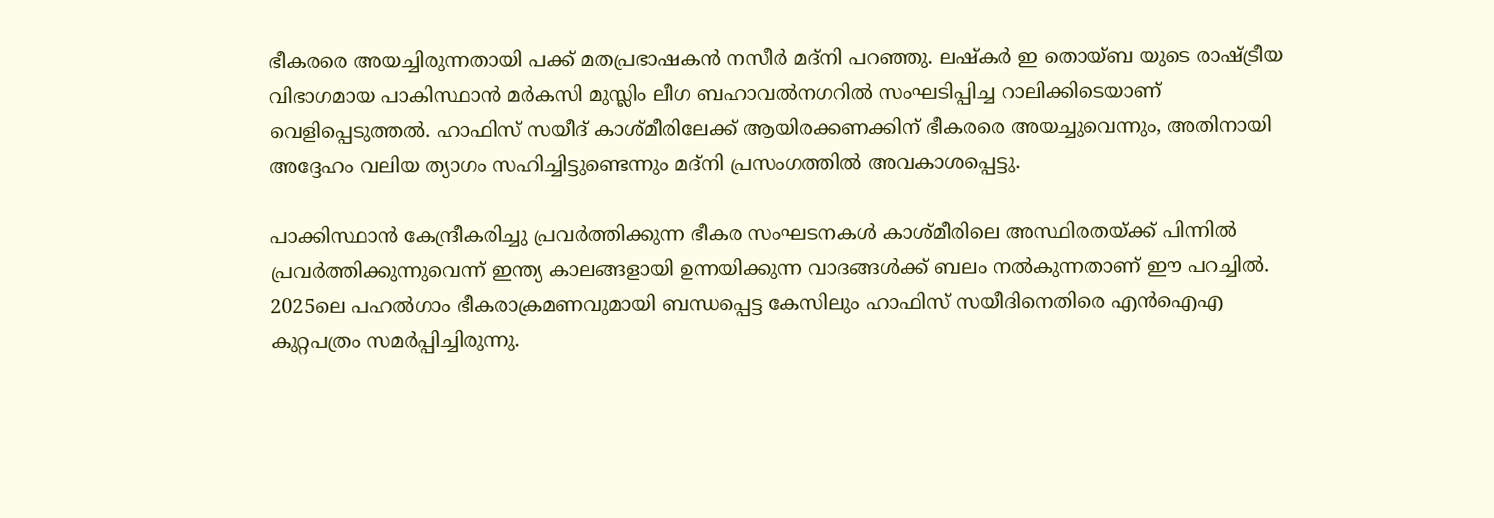ഭീകരരെ അയച്ചിരുന്നതായി പക്ക് മതപ്രഭാഷകൻ നസീർ മദ്നി പറഞ്ഞു. ലഷ്‌കര്‍ ഇ തൊയ്ബ യുടെ രാഷ്ട്രീയ വിഭാഗമായ പാകിസ്ഥാന്‍ മര്‍കസി മുസ്ലിം ലീഗ ബഹാവല്‍നഗറില്‍ സംഘടിപ്പിച്ച റാലിക്കിടെയാണ് വെളിപ്പെടുത്തല്‍. ഹാഫിസ് സയീദ് കാശ്മീരിലേക്ക് ആയിരക്കണക്കിന് ഭീകരരെ അയച്ചുവെന്നും, അതിനായി അദ്ദേഹം വലിയ ത്യാഗം സഹിച്ചിട്ടുണ്ടെന്നും മദ്നി പ്രസംഗത്തില്‍ അവകാശപ്പെട്ടു.

പാക്കിസ്ഥാന്‍ കേന്ദ്രീകരിച്ചു പ്രവര്‍ത്തിക്കുന്ന ഭീകര സംഘടനകള്‍ കാശ്മീരിലെ അസ്ഥിരതയ്ക്ക് പിന്നില്‍ പ്രവര്‍ത്തിക്കുന്നുവെന്ന് ഇന്ത്യ കാലങ്ങളായി ഉന്നയിക്കുന്ന വാദങ്ങള്‍ക്ക് ബലം നല്‍കുന്നതാണ് ഈ പറച്ചില്‍. 2025ലെ പഹല്‍ഗാം ഭീകരാക്രമണവുമായി ബന്ധപ്പെട്ട കേസിലും ഹാഫിസ് സയീദിനെതിരെ എന്‍ഐഎ കുറ്റപത്രം സമര്‍പ്പിച്ചിരുന്നു.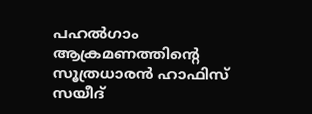പഹല്‍ഗാം ആക്രമണത്തിന്‍റെ സൂത്രധാരന്‍ ഹാഫിസ് സയീദ്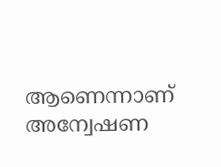ആണെന്നാണ് അന്വേഷണ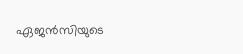ഏജന്‍സിയുടെ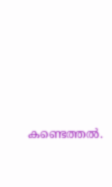കണ്ടെത്തല്‍.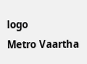logo
Metro Vaartha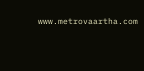www.metrovaartha.com